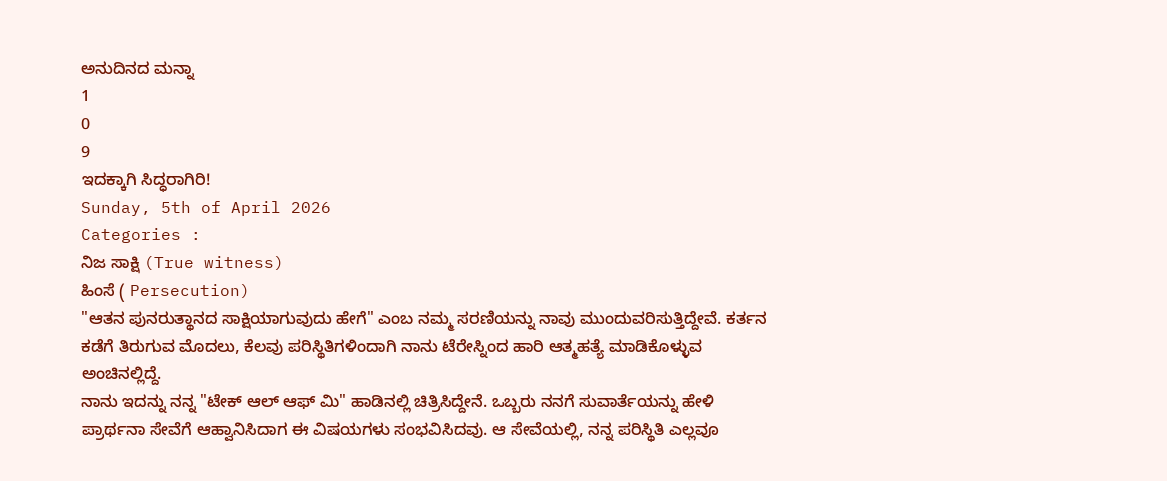ಅನುದಿನದ ಮನ್ನಾ
1
0
9
ಇದಕ್ಕಾಗಿ ಸಿದ್ಧರಾಗಿರಿ!
Sunday, 5th of April 2026
Categories :
ನಿಜ ಸಾಕ್ಷಿ (True witness)
ಹಿಂಸೆ ( Persecution)
"ಆತನ ಪುನರುತ್ಥಾನದ ಸಾಕ್ಷಿಯಾಗುವುದು ಹೇಗೆ" ಎಂಬ ನಮ್ಮ ಸರಣಿಯನ್ನು ನಾವು ಮುಂದುವರಿಸುತ್ತಿದ್ದೇವೆ. ಕರ್ತನ ಕಡೆಗೆ ತಿರುಗುವ ಮೊದಲು, ಕೆಲವು ಪರಿಸ್ಥಿತಿಗಳಿಂದಾಗಿ ನಾನು ಟೆರೇಸ್ನಿಂದ ಹಾರಿ ಆತ್ಮಹತ್ಯೆ ಮಾಡಿಕೊಳ್ಳುವ ಅಂಚಿನಲ್ಲಿದ್ದೆ.
ನಾನು ಇದನ್ನು ನನ್ನ "ಟೇಕ್ ಆಲ್ ಆಫ್ ಮಿ" ಹಾಡಿನಲ್ಲಿ ಚಿತ್ರಿಸಿದ್ದೇನೆ. ಒಬ್ಬರು ನನಗೆ ಸುವಾರ್ತೆಯನ್ನು ಹೇಳಿ ಪ್ರಾರ್ಥನಾ ಸೇವೆಗೆ ಆಹ್ವಾನಿಸಿದಾಗ ಈ ವಿಷಯಗಳು ಸಂಭವಿಸಿದವು. ಆ ಸೇವೆಯಲ್ಲಿ, ನನ್ನ ಪರಿಸ್ಥಿತಿ ಎಲ್ಲವೂ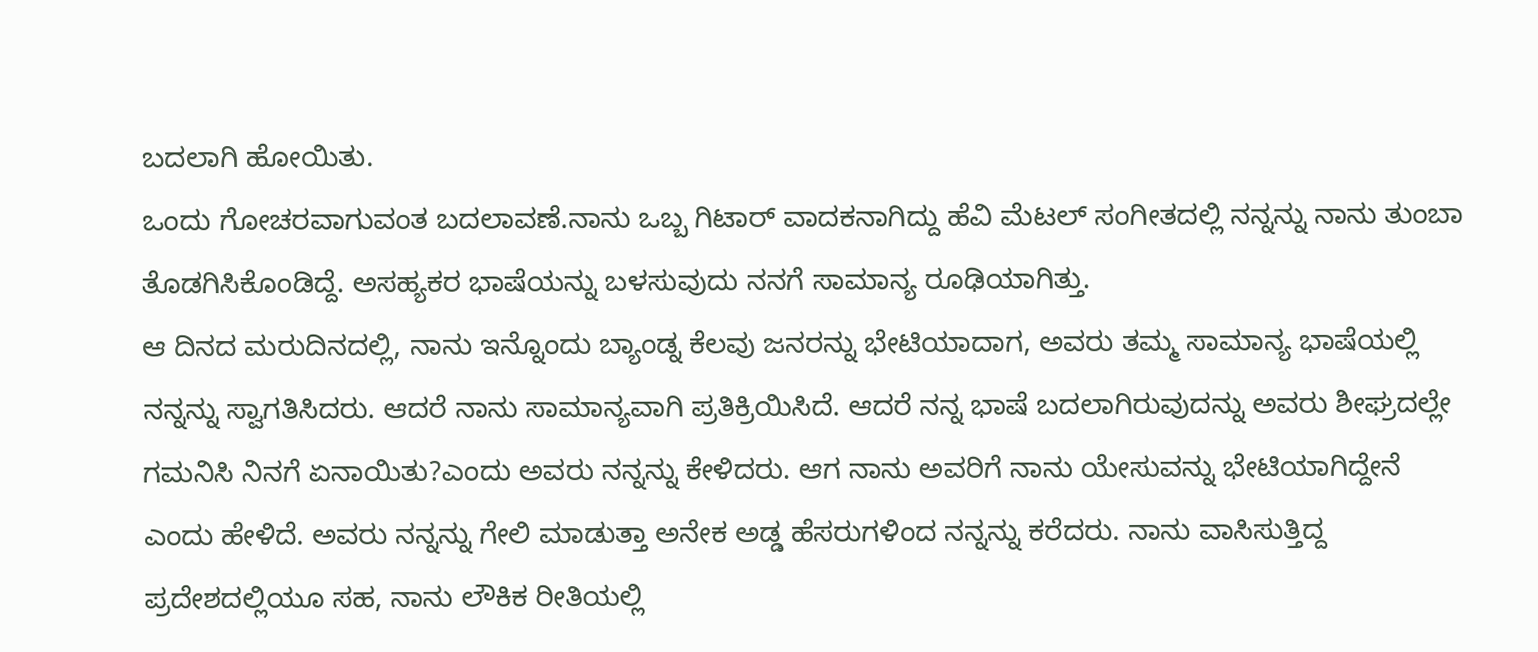ಬದಲಾಗಿ ಹೋಯಿತು.
ಒಂದು ಗೋಚರವಾಗುವಂತ ಬದಲಾವಣೆ.ನಾನು ಒಬ್ಬ ಗಿಟಾರ್ ವಾದಕನಾಗಿದ್ದು ಹೆವಿ ಮೆಟಲ್ ಸಂಗೀತದಲ್ಲಿ ನನ್ನನ್ನು ನಾನು ತುಂಬಾ ತೊಡಗಿಸಿಕೊಂಡಿದ್ದೆ. ಅಸಹ್ಯಕರ ಭಾಷೆಯನ್ನು ಬಳಸುವುದು ನನಗೆ ಸಾಮಾನ್ಯ ರೂಢಿಯಾಗಿತ್ತು.
ಆ ದಿನದ ಮರುದಿನದಲ್ಲಿ, ನಾನು ಇನ್ನೊಂದು ಬ್ಯಾಂಡ್ನ ಕೆಲವು ಜನರನ್ನು ಭೇಟಿಯಾದಾಗ, ಅವರು ತಮ್ಮ ಸಾಮಾನ್ಯ ಭಾಷೆಯಲ್ಲಿ ನನ್ನನ್ನು ಸ್ವಾಗತಿಸಿದರು. ಆದರೆ ನಾನು ಸಾಮಾನ್ಯವಾಗಿ ಪ್ರತಿಕ್ರಿಯಿಸಿದೆ. ಆದರೆ ನನ್ನ ಭಾಷೆ ಬದಲಾಗಿರುವುದನ್ನು ಅವರು ಶೀಘ್ರದಲ್ಲೇ ಗಮನಿಸಿ ನಿನಗೆ ಏನಾಯಿತು?ಎಂದು ಅವರು ನನ್ನನ್ನು ಕೇಳಿದರು. ಆಗ ನಾನು ಅವರಿಗೆ ನಾನು ಯೇಸುವನ್ನು ಭೇಟಿಯಾಗಿದ್ದೇನೆ ಎಂದು ಹೇಳಿದೆ. ಅವರು ನನ್ನನ್ನು ಗೇಲಿ ಮಾಡುತ್ತಾ ಅನೇಕ ಅಡ್ಡ ಹೆಸರುಗಳಿಂದ ನನ್ನನ್ನು ಕರೆದರು. ನಾನು ವಾಸಿಸುತ್ತಿದ್ದ ಪ್ರದೇಶದಲ್ಲಿಯೂ ಸಹ, ನಾನು ಲೌಕಿಕ ರೀತಿಯಲ್ಲಿ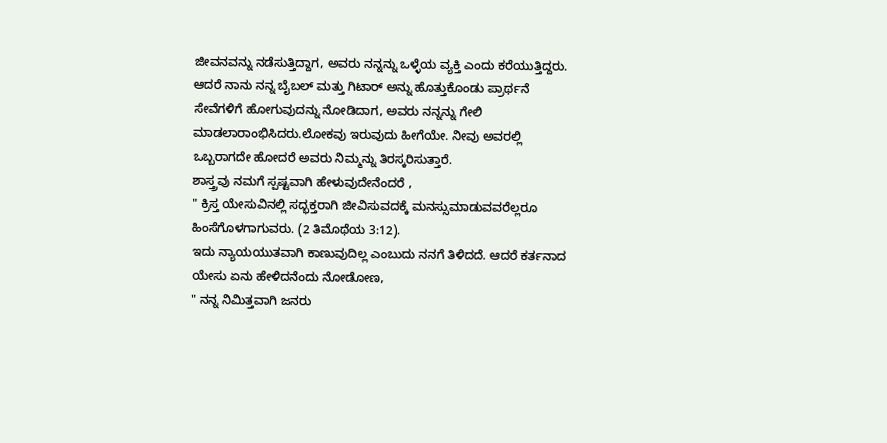ಜೀವನವನ್ನು ನಡೆಸುತ್ತಿದ್ದಾಗ, ಅವರು ನನ್ನನ್ನು ಒಳ್ಳೆಯ ವ್ಯಕ್ತಿ ಎಂದು ಕರೆಯುತ್ತಿದ್ದರು. ಆದರೆ ನಾನು ನನ್ನ ಬೈಬಲ್ ಮತ್ತು ಗಿಟಾರ್ ಅನ್ನು ಹೊತ್ತುಕೊಂಡು ಪ್ರಾರ್ಥನೆ ಸೇವೆಗಳಿಗೆ ಹೋಗುವುದನ್ನು ನೋಡಿದಾಗ, ಅವರು ನನ್ನನ್ನು ಗೇಲಿ ಮಾಡಲಾರಾಂಭಿಸಿದರು.ಲೋಕವು ಇರುವುದು ಹೀಗೆಯೇ. ನೀವು ಅವರಲ್ಲಿ ಒಬ್ಬರಾಗದೇ ಹೋದರೆ ಅವರು ನಿಮ್ಮನ್ನು ತಿರಸ್ಕರಿಸುತ್ತಾರೆ.
ಶಾಸ್ತ್ರವು ನಮಗೆ ಸ್ಪಷ್ಟವಾಗಿ ಹೇಳುವುದೇನೆಂದರೆ ,
" ಕ್ರಿಸ್ತ ಯೇಸುವಿನಲ್ಲಿ ಸದ್ಭಕ್ತರಾಗಿ ಜೀವಿಸುವದಕ್ಕೆ ಮನಸ್ಸುಮಾಡುವವರೆಲ್ಲರೂ ಹಿಂಸೆಗೊಳಗಾಗುವರು. (2 ತಿಮೊಥೆಯ 3:12).
ಇದು ನ್ಯಾಯಯುತವಾಗಿ ಕಾಣುವುದಿಲ್ಲ ಎಂಬುದು ನನಗೆ ತಿಳಿದದೆ. ಆದರೆ ಕರ್ತನಾದ ಯೇಸು ಏನು ಹೇಳಿದನೆಂದು ನೋಡೋಣ,
" ನನ್ನ ನಿವಿುತ್ತವಾಗಿ ಜನರು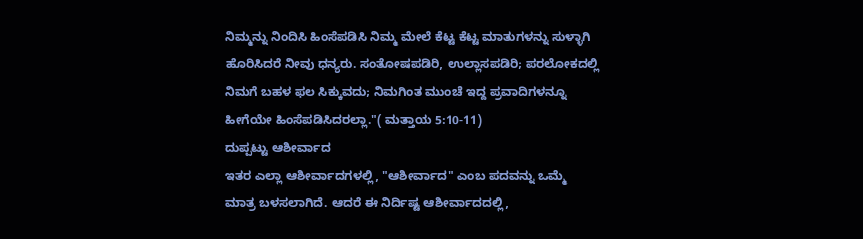ನಿಮ್ಮನ್ನು ನಿಂದಿಸಿ ಹಿಂಸೆಪಡಿಸಿ ನಿಮ್ಮ ಮೇಲೆ ಕೆಟ್ಟ ಕೆಟ್ಟ ಮಾತುಗಳನ್ನು ಸುಳ್ಳಾಗಿ ಹೊರಿಸಿದರೆ ನೀವು ಧನ್ಯರು. ಸಂತೋಷಪಡಿರಿ, ಉಲ್ಲಾಸಪಡಿರಿ; ಪರಲೋಕದಲ್ಲಿ ನಿಮಗೆ ಬಹಳ ಫಲ ಸಿಕ್ಕುವದು; ನಿಮಗಿಂತ ಮುಂಚೆ ಇದ್ದ ಪ್ರವಾದಿಗಳನ್ನೂ ಹೀಗೆಯೇ ಹಿಂಸೆಪಡಿಸಿದರಲ್ಲಾ."( ಮತ್ತಾಯ 5:10-11)
ದುಪ್ಪಟ್ಟು ಆಶೀರ್ವಾದ
ಇತರ ಎಲ್ಲಾ ಆಶೀರ್ವಾದಗಳಲ್ಲಿ, "ಆಶೀರ್ವಾದ" ಎಂಬ ಪದವನ್ನು ಒಮ್ಮೆ ಮಾತ್ರ ಬಳಸಲಾಗಿದೆ. ಆದರೆ ಈ ನಿರ್ದಿಷ್ಟ ಆಶೀರ್ವಾದದಲ್ಲಿ,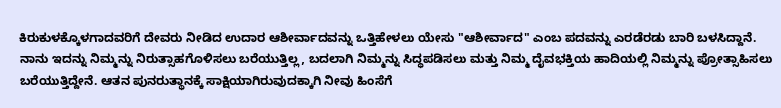ಕಿರುಕುಳಕ್ಕೊಳಗಾದವರಿಗೆ ದೇವರು ನೀಡಿದ ಉದಾರ ಆಶೀರ್ವಾದವನ್ನು ಒತ್ತಿಹೇಳಲು ಯೇಸು "ಆಶೀರ್ವಾದ" ಎಂಬ ಪದವನ್ನು ಎರಡೆರಡು ಬಾರಿ ಬಳಸಿದ್ದಾನೆ.
ನಾನು ಇದನ್ನು ನಿಮ್ಮನ್ನು ನಿರುತ್ಸಾಹಗೊಳಿಸಲು ಬರೆಯುತ್ತಿಲ್ಲ, ಬದಲಾಗಿ ನಿಮ್ಮನ್ನು ಸಿದ್ಧಪಡಿಸಲು ಮತ್ತು ನಿಮ್ಮ ದೈವಭಕ್ತಿಯ ಹಾದಿಯಲ್ಲಿ ನಿಮ್ಮನ್ನು ಪ್ರೋತ್ಸಾಹಿಸಲು ಬರೆಯುತ್ತಿದ್ದೇನೆ. ಆತನ ಪುನರುತ್ಥಾನಕ್ಕೆ ಸಾಕ್ಷಿಯಾಗಿರುವುದಕ್ಕಾಗಿ ನೀವು ಹಿಂಸೆಗೆ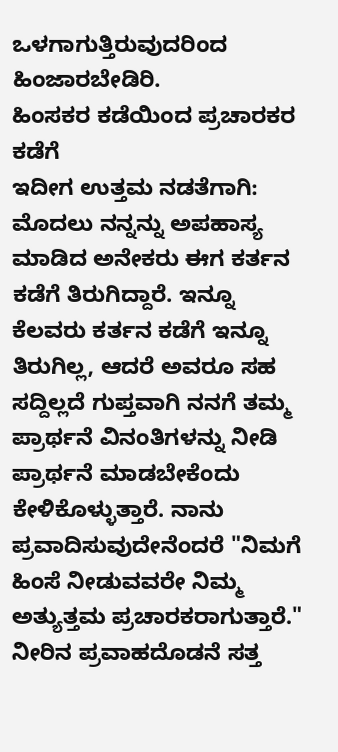ಒಳಗಾಗುತ್ತಿರುವುದರಿಂದ ಹಿಂಜಾರಬೇಡಿರಿ.
ಹಿಂಸಕರ ಕಡೆಯಿಂದ ಪ್ರಚಾರಕರ ಕಡೆಗೆ
ಇದೀಗ ಉತ್ತಮ ನಡತೆಗಾಗಿ: ಮೊದಲು ನನ್ನನ್ನು ಅಪಹಾಸ್ಯ ಮಾಡಿದ ಅನೇಕರು ಈಗ ಕರ್ತನ ಕಡೆಗೆ ತಿರುಗಿದ್ದಾರೆ. ಇನ್ನೂ ಕೆಲವರು ಕರ್ತನ ಕಡೆಗೆ ಇನ್ನೂ ತಿರುಗಿಲ್ಲ, ಆದರೆ ಅವರೂ ಸಹ ಸದ್ದಿಲ್ಲದೆ ಗುಪ್ತವಾಗಿ ನನಗೆ ತಮ್ಮ ಪ್ರಾರ್ಥನೆ ವಿನಂತಿಗಳನ್ನು ನೀಡಿ ಪ್ರಾರ್ಥನೆ ಮಾಡಬೇಕೆಂದು ಕೇಳಿಕೊಳ್ಳುತ್ತಾರೆ. ನಾನು ಪ್ರವಾದಿಸುವುದೇನೆಂದರೆ "ನಿಮಗೆ ಹಿಂಸೆ ನೀಡುವವರೇ ನಿಮ್ಮ ಅತ್ಯುತ್ತಮ ಪ್ರಚಾರಕರಾಗುತ್ತಾರೆ." ನೀರಿನ ಪ್ರವಾಹದೊಡನೆ ಸತ್ತ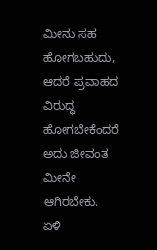ಮೀನು ಸಹ ಹೋಗಬಹುದು, ಆದರೆ ಪ್ರವಾಹದ ವಿರುದ್ಧ ಹೋಗಬೇಕೆಂದರೆ ಅದು ಜೀವಂತ ಮೀನೇ ಆಗಿರಬೇಕು. ಏಳಿ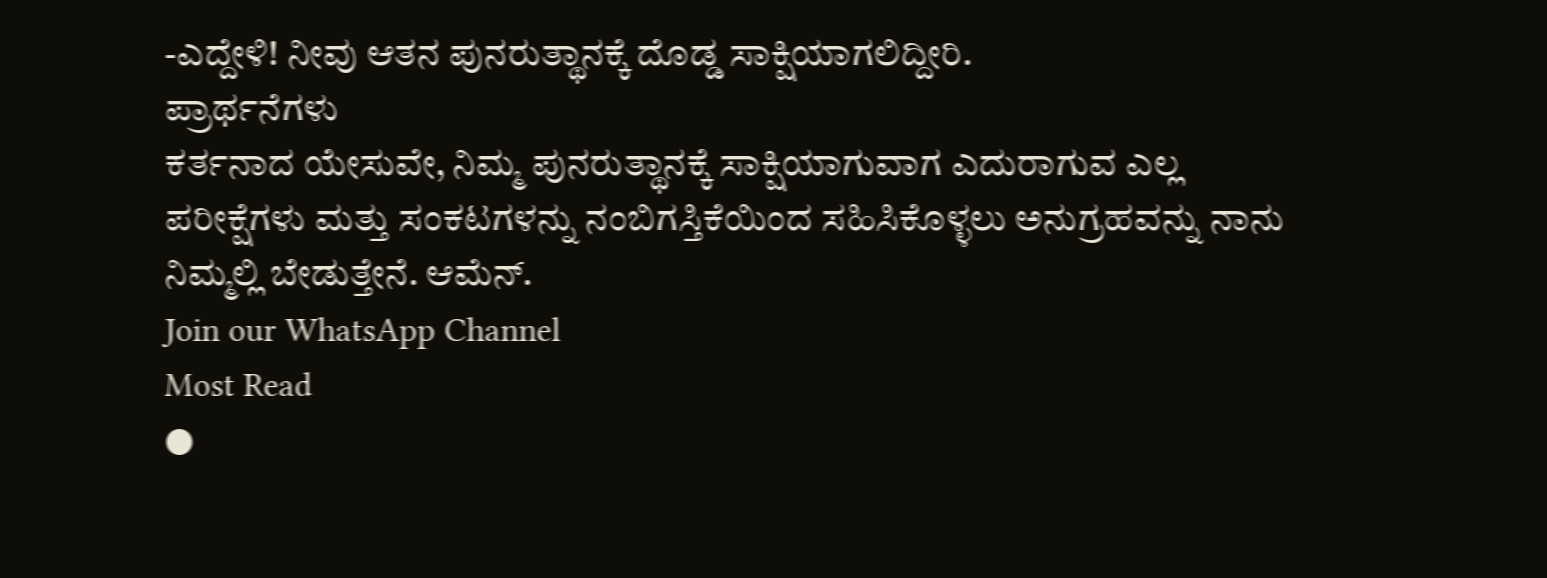-ಎದ್ದೇಳಿ! ನೀವು ಆತನ ಪುನರುತ್ಥಾನಕ್ಕೆ ದೊಡ್ಡ ಸಾಕ್ಷಿಯಾಗಲಿದ್ದೀರಿ.
ಪ್ರಾರ್ಥನೆಗಳು
ಕರ್ತನಾದ ಯೇಸುವೇ, ನಿಮ್ಮ ಪುನರುತ್ಥಾನಕ್ಕೆ ಸಾಕ್ಷಿಯಾಗುವಾಗ ಎದುರಾಗುವ ಎಲ್ಲ ಪರೀಕ್ಷೆಗಳು ಮತ್ತು ಸಂಕಟಗಳನ್ನು ನಂಬಿಗಸ್ತಿಕೆಯಿಂದ ಸಹಿಸಿಕೊಳ್ಳಲು ಅನುಗ್ರಹವನ್ನು ನಾನು ನಿಮ್ಮಲ್ಲಿ ಬೇಡುತ್ತೇನೆ. ಆಮೆನ್.
Join our WhatsApp Channel
Most Read
●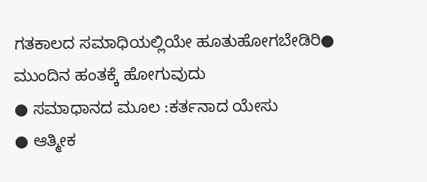ಗತಕಾಲದ ಸಮಾಧಿಯಲ್ಲಿಯೇ ಹೂತುಹೋಗಬೇಡಿರಿ● ಮುಂದಿನ ಹಂತಕ್ಕೆ ಹೋಗುವುದು
● ಸಮಾಧಾನದ ಮೂಲ :ಕರ್ತನಾದ ಯೇಸು
● ಆತ್ಮೀಕ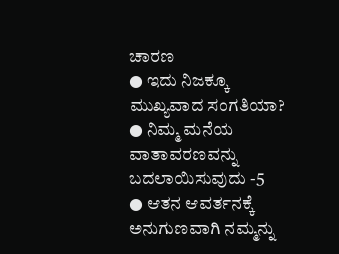ಚಾರಣ
● ಇದು ನಿಜಕ್ಕೂ ಮುಖ್ಯವಾದ ಸಂಗತಿಯಾ?
● ನಿಮ್ಮ ಮನೆಯ ವಾತಾವರಣವನ್ನು ಬದಲಾಯಿಸುವುದು -5
● ಆತನ ಆವರ್ತನಕ್ಕೆ ಅನುಗುಣವಾಗಿ ನಮ್ಮನ್ನು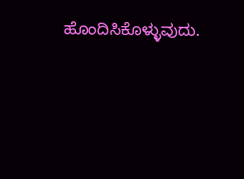ಹೊಂದಿಸಿಕೊಳ್ಳುವುದು.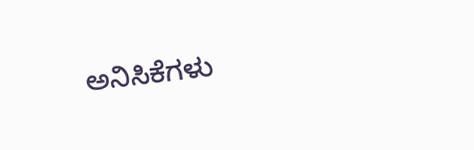ಅನಿಸಿಕೆಗಳು